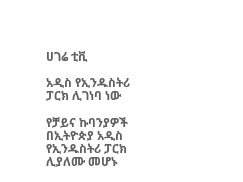ሀገሬ ቲቪ

አዲስ የኢንዱስትሪ ፓርክ ሊገነባ ነው

የቻይና ኩባንያዎች በኢትዮጵያ አዲስ የኢንዱስትሪ ፓርክ ሊያለሙ መሆኑ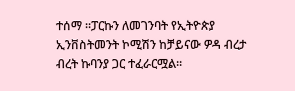ተሰማ ።ፓርኩን ለመገንባት የኢትዮጵያ ኢንቨስትመንት ኮሚሽን ከቻይናው ዎዳ ብረታ ብረት ኩባንያ ጋር ተፈራርሟል።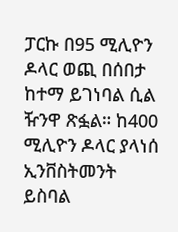ፓርኩ በ95 ሚሊዮን ዶላር ወጪ በሰበታ ከተማ ይገነባል ሲል ዥንዋ ጽፏል። ከ400 ሚሊዮን ዶላር ያላነሰ ኢንቨስትመንት ይስባል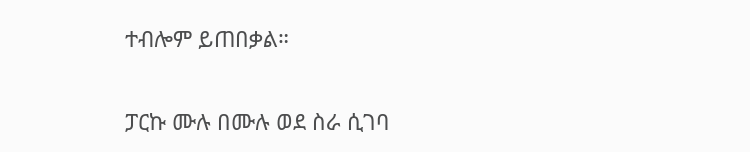ተብሎም ይጠበቃል።

ፓርኩ ሙሉ በሙሉ ወደ ስራ ሲገባ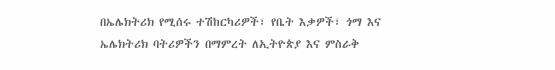በኤሌክትሪክ የሚሰሩ ተሽከርካሪዎች፣ የቤት እቃዎች፣ ጎማ እና ኤሌክትሪክ ባትሪዎችን በማምረት ለኢትዮጵያ እና ምስራቅ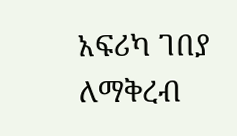አፍሪካ ገበያ ለማቅረብ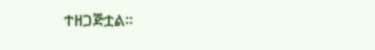ተዘጋጅቷል።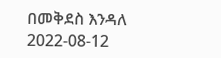በመቅደስ እንዳለ
2022-08-12